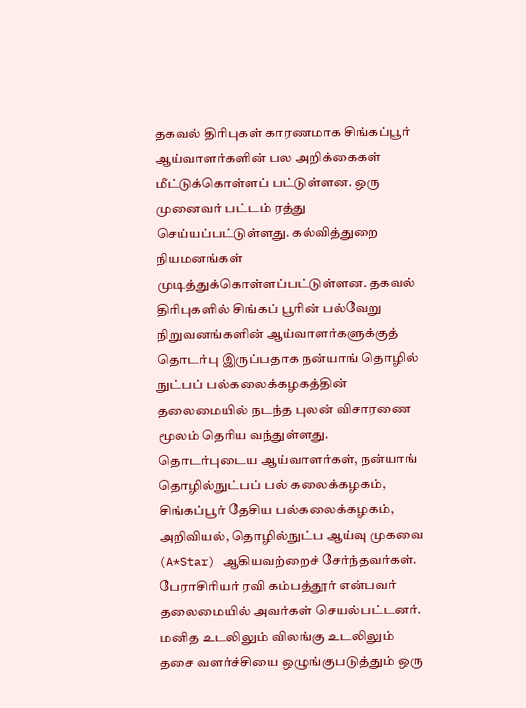தகவல் திரிபுகள் காரணமாக சிங்கப்பூர் ஆய்வாளர்களின் பல அறிக்கைகள் மீட்டுக்கொள்ளப் பட்டுள்ளன. ஒரு முனைவர் பட்டம் ரத்து செய்யப்பட்டுள்ளது. கல்வித்துறை நியமனங்கள் முடித்துக்கொள்ளப்பட்டுள்ளன. தகவல் திரிபுகளில் சிங்கப் பூரின் பல்வேறு நிறுவனங்களின் ஆய்வாளர்களுக்குத் தொடர்பு இருப்பதாக நன்யாங் தொழில் நுட்பப் பல்கலைக்கழகத்தின் தலைமையில் நடந்த புலன் விசாரணை மூலம் தெரிய வந்துள்ளது. தொடர்புடைய ஆய்வாளர்கள், நன்யாங் தொழில்நுட்பப் பல் கலைக்கழகம், சிங்கப்பூர் தேசிய பல்கலைக்கழகம், அறிவியல், தொழில்நுட்ப ஆய்வு முகவை (A*Star) ஆகியவற்றைச் சேர்ந்தவர்கள். பேராசிரியர் ரவி கம்பத்தூர் என்பவர் தலைமையில் அவர்கள் செயல்பட்டனர்.
மனித உடலிலும் விலங்கு உடலிலும் தசை வளர்ச்சியை ஒழுங்குபடுத்தும் ஒரு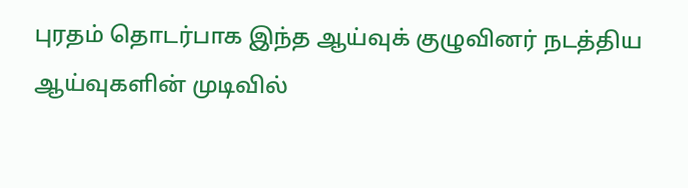புரதம் தொடர்பாக இந்த ஆய்வுக் குழுவினர் நடத்திய ஆய்வுகளின் முடிவில்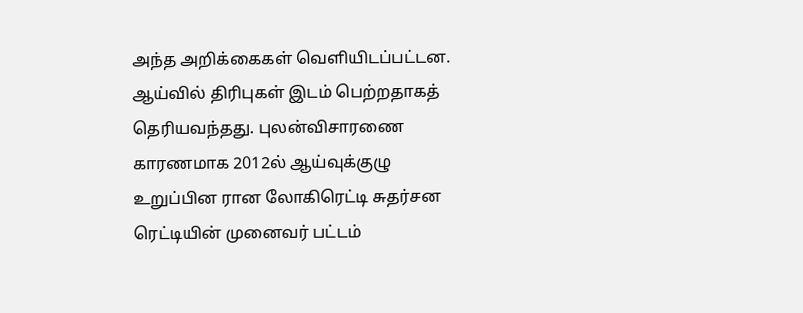அந்த அறிக்கைகள் வெளியிடப்பட்டன. ஆய்வில் திரிபுகள் இடம் பெற்றதாகத் தெரியவந்தது. புலன்விசாரணை காரணமாக 2012ல் ஆய்வுக்குழு உறுப்பின ரான லோகிரெட்டி சுதர்சன ரெட்டியின் முனைவர் பட்டம்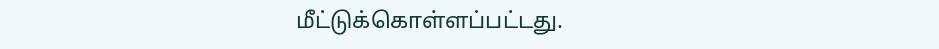மீட்டுக்கொள்ளப்பட்டது.